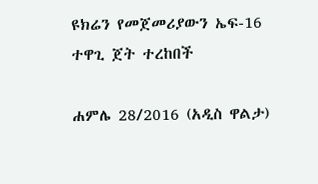ዩክሬን የመጀመሪያውን ኤፍ-16 ተዋጊ ጀት ተረከበች

ሐምሌ 28/2016 (አዲስ ዋልታ)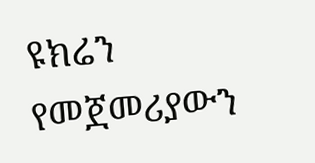ዩክሬን የመጀመሪያውን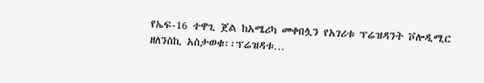የኤፍ-16 ተዋጊ ጀል ከአሜሪካ መቀበሏን የአገሪቱ ፕሬዝዳንት ቮሎዲሚር ዘለንስኪ አስታወቁ፡፡ፕሬዝዳቱ…